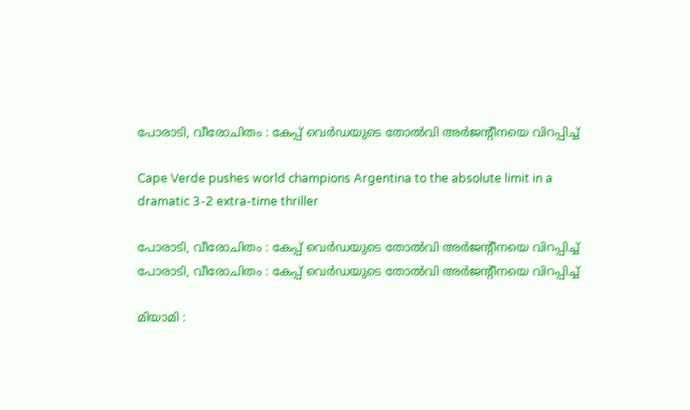പോരാടി, വീരോചിതം : കേപ്പ് വെർഡയുടെ തോൽവി അർജൻ്റീനയെ വിറപ്പിച്ച്

Cape Verde pushes world champions Argentina to the absolute limit in a dramatic 3-2 extra-time thriller

പോരാടി, വീരോചിതം : കേപ്പ് വെർഡയുടെ തോൽവി അർജൻ്റീനയെ വിറപ്പിച്ച്
പോരാടി, വീരോചിതം : കേപ്പ് വെർഡയുടെ തോൽവി അർജൻ്റീനയെ വിറപ്പിച്ച്

മിയാമി :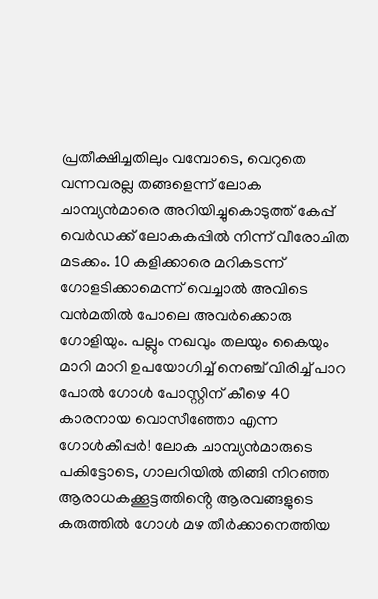പ്രതീക്ഷിച്ചതിലും വമ്പോടെ, വെറുതെ വന്നവരല്ല തങ്ങളെന്ന് ലോക ചാമ്പ്യൻമാരെ അറിയിച്ചുകൊടുത്ത് കേപ്പ് വെർഡക്ക് ലോകകപ്പിൽ നിന്ന് വീരോചിത മടക്കം. 10 കളിക്കാരെ മറികടന്ന് ഗോളടിക്കാമെന്ന് വെച്ചാൽ അവിടെ വൻമതിൽ പോലെ അവർക്കൊരു ഗോളിയും. പല്ലും നഖവും തലയും കൈയും മാറി മാറി ഉപയോഗിച്ച് നെഞ്ച് വിരിച്ച് പാറ പോൽ ഗോൾ പോസ്റ്റിന് കീഴെ 40 കാരനായ വൊസീഞ്ഞോ എന്ന ഗോൾകീപ്പർ! ലോക ചാമ്പ്യൻമാരുടെ പകിട്ടോടെ, ഗാലറിയിൽ തിങ്ങി നിറഞ്ഞ ആരാധകക്കൂട്ടത്തിൻ്റെ ആരവങ്ങളുടെ കരുത്തിൽ ഗോൾ മഴ തീർക്കാനെത്തിയ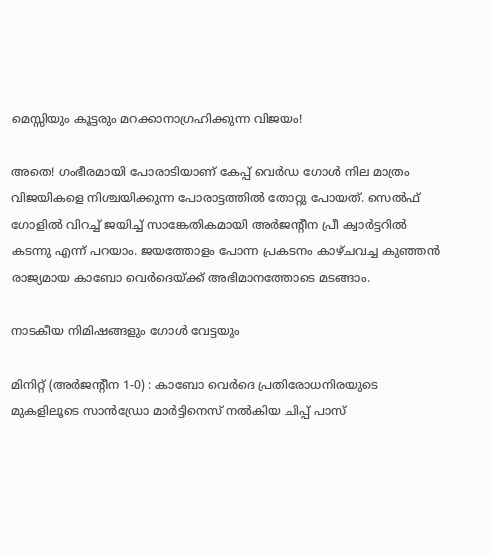മെസ്സിയും കൂട്ടരും മറക്കാനാഗ്രഹിക്കുന്ന വിജയം!

അതെ! ഗംഭീരമായി പോരാടിയാണ് കേപ്പ് വെർഡ ഗോൾ നില മാത്രം വിജയികളെ നിശ്ചയിക്കുന്ന പോരാട്ടത്തിൽ തോറ്റു പോയത്. സെൽഫ് ഗോളിൽ വിറച്ച് ജയിച്ച് സാങ്കേതികമായി അർജന്റീന പ്രീ ക്വാർട്ടറിൽ കടന്നു എന്ന് പറയാം. ജയത്തോളം പോന്ന പ്രകടനം കാഴ്ചവച്ച കുഞ്ഞൻ രാജ്യമായ കാബോ വെർദെയ്‌ക്ക് അഭിമാനത്തോടെ മടങ്ങാം.

നാടകീയ നിമിഷങ്ങളും ഗോൾ വേട്ടയും

മിനിറ്റ് (അർജന്റീന 1-0) : കാബോ വെർദെ പ്രതിരോധനിരയുടെ മുകളിലൂടെ സാൻഡ്രോ മാർട്ടിനെസ് നൽകിയ ചിപ്പ് പാസ്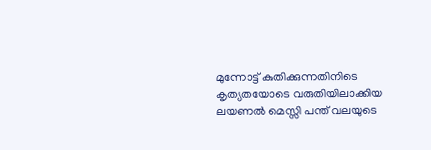മുന്നോട്ട് കുതിക്കുന്നതിനിടെ കൃത്യതയോടെ വരുതിയിലാക്കിയ ലയണൽ മെസ്സി പന്ത് വലയുടെ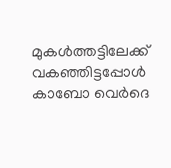മുകൾത്തട്ടിലേക്ക് വകഞ്ഞിട്ടപ്പോൾ കാബോ വെർദെ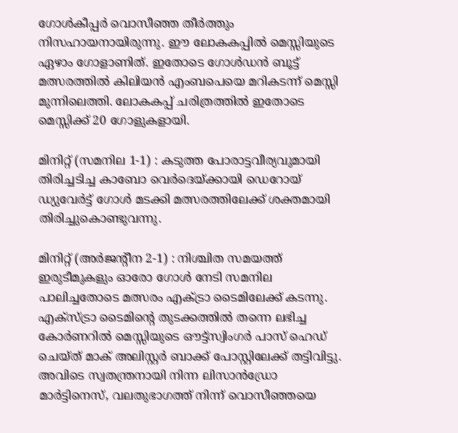ഗോൾകീപ്പർ വൊസീഞ്ഞ തീർത്തും നിസഹായനായിരുന്നു. ഈ ലോകകപ്പിൽ മെസ്സിയുടെ ഏഴാം ഗോളാണിത്. ഇതോടെ ഗോൾഡൻ ബൂട്ട് മത്സരത്തിൽ കിലിയൻ എംബപെയെ മറികടന്ന് മെസ്സി മുന്നിലെത്തി. ലോകകപ്പ് ചരിത്രത്തിൽ ഇതോടെ മെസ്സിക്ക് 20 ഗോളുകളായി.

മിനിറ്റ് (സമനില 1-1) : കടുത്ത പോരാട്ടവീര്യവുമായി തിരിച്ചടിച്ച കാബോ വെർദെയ്ക്കായി ഡെറോയ് ഡ്യുവേർട്ട് ഗോൾ മടക്കി മത്സരത്തിലേക്ക് ശക്തമായി തിരിച്ചുകൊണ്ടുവന്നു.

മിനിറ്റ് (അർജന്റീന 2-1) : നിശ്ചിത സമയത്ത് ഇരുടീമുകളും ഓരോ ഗോൾ നേടി സമനില പാലിച്ചതോടെ മത്സരം എക്ട്രാ ടൈമിലേക്ക് കടന്നു. എക്സ്ട്രാ ടൈമിന്റെ തുടക്കത്തിൽ തന്നെ ലഭിച്ച കോർണറിൽ മെസ്സിയുടെ ഔട്ട്‌സ്വിംഗർ പാസ് ഹെഡ് ചെയ്ത് മാക് അലിസ്റ്റർ ബാക്ക് പോസ്റ്റിലേക്ക് തട്ടിവിട്ടു. അവിടെ സ്വതന്ത്രനായി നിന്ന ലിസാൻഡ്രോ മാർട്ടിനെസ്, വലതുഭാഗത്ത് നിന്ന് വൊസീഞ്ഞയെ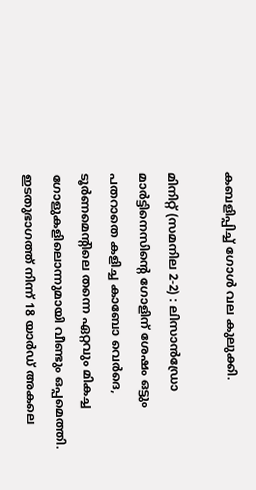കബളിപ്പിച്ച് ഗോൾ വല കുലുക്കി.

മിനിറ്റ് (സമനില 2-2) : ലിസാൻഡ്രോ മാർട്ടിനെസിന്റെ ഗോളിന് ശേഷം ഒട്ടും പതറാതെ കളിച്ച കാബോ വെർദെ, ടൂർണമെന്റിലെ തന്നെ ഏറ്റവും മികച്ച ഗോളുകളിലൊന്നുമായി വീണ്ടും ഒപ്പമെത്തി. ഇടതുഭാഗത്ത് നിന്ന് 18 യാർഡ് അകലെ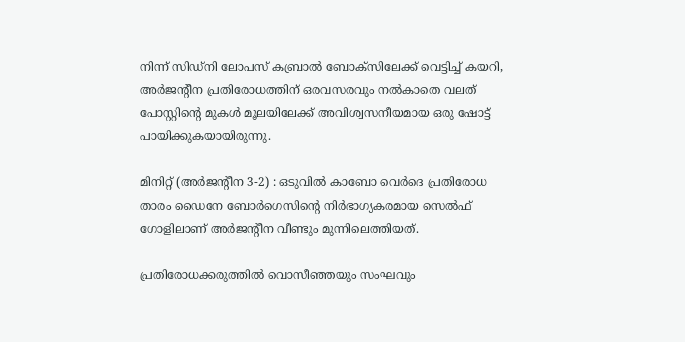നിന്ന് സിഡ്നി ലോപസ് കബ്രാൽ ബോക്സിലേക്ക് വെട്ടിച്ച് കയറി, അർജന്റീന പ്രതിരോധത്തിന് ഒരവസരവും നൽകാതെ വലത് പോസ്റ്റിന്റെ മുകൾ മൂലയിലേക്ക് അവിശ്വസനീയമായ ഒരു ഷോട്ട് പായിക്കുകയായിരുന്നു.

മിനിറ്റ് (അർജന്റീന 3-2) : ഒടുവിൽ കാബോ വെർദെ പ്രതിരോധ താരം ഡൈനേ ബോർഗെസിന്റെ നിർഭാഗ്യകരമായ സെൽഫ് ഗോളിലാണ് അർജന്റീന വീണ്ടും മുന്നിലെത്തിയത്.

പ്രതിരോധക്കരുത്തിൽ വൊസീഞ്ഞയും സംഘവും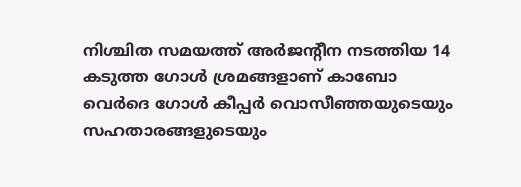നിശ്ചിത സമയത്ത് അർജന്റീന നടത്തിയ 14 കടുത്ത ഗോൾ ശ്രമങ്ങളാണ് കാബോ വെർദെ ഗോൾ കീപ്പർ വൊസീഞ്ഞയുടെയും സഹതാരങ്ങളുടെയും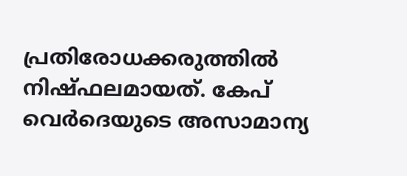പ്രതിരോധക്കരുത്തിൽ നിഷ്ഫലമായത്. കേപ് വെർദെയുടെ അസാമാന്യ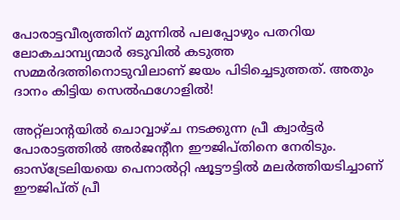പോരാട്ടവീര്യത്തിന് മുന്നിൽ പലപ്പോഴും പതറിയ ലോകചാമ്പ്യന്മാർ ഒടുവിൽ കടുത്ത സമ്മർദത്തിനൊടുവിലാണ് ജയം പിടിച്ചെടുത്തത്. അതും ദാനം കിട്ടിയ സെൽഫഗോളിൽ!

അറ്റ്ലാന്റയിൽ ചൊവ്വാഴ്ച നടക്കുന്ന പ്രീ ക്വാർട്ടർ പോരാട്ടത്തിൽ അർജന്റീന ഈജിപ്തിനെ നേരിടും. ഓസ്ട്രേലിയയെ പെനാൽറ്റി ഷൂട്ടൗട്ടിൽ മലർത്തിയടിച്ചാണ് ഈജിപ്ത് പ്രീ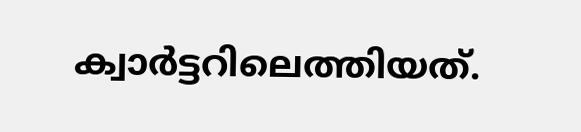ക്വാർട്ടറിലെത്തിയത്.